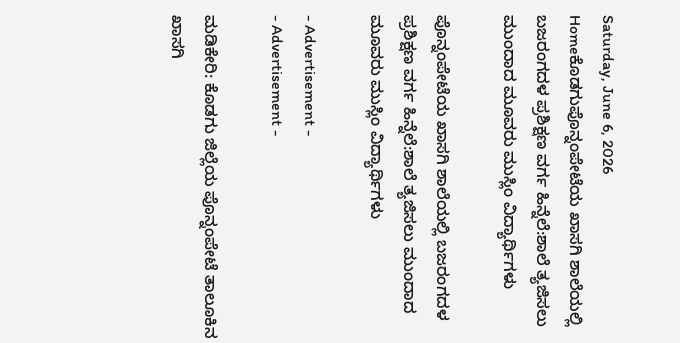Saturday, June 6, 2026
Homeಕೊಡಗುಪೊನ್ನಂಪೇಟೆಯ ಖಾಸಗಿ ಶಾಲೆಯಲ್ಲಿ ಬಜರಂಗದಳ ಪ್ರಶಿಕ್ಷಣ ವರ್ಗ ಹಿನ್ನೆಲೆ:ಶಾಲೆ ತ್ಯಜಿಸಲು ಮುಂದಾದ ಮೂವರು ಮುಸ್ಲಿಂ ವಿದ್ಯಾರ್ಥಿಗಳು

ಪೊನ್ನಂಪೇಟೆಯ ಖಾಸಗಿ ಶಾಲೆಯಲ್ಲಿ ಬಜರಂಗದಳ ಪ್ರಶಿಕ್ಷಣ ವರ್ಗ ಹಿನ್ನೆಲೆ:ಶಾಲೆ ತ್ಯಜಿಸಲು ಮುಂದಾದ ಮೂವರು ಮುಸ್ಲಿಂ ವಿದ್ಯಾರ್ಥಿಗಳು

- Advertisement -
- Advertisement -

ಮಡಿಕೇರಿ: ಕೊಡಗು ಜಿಲ್ಲೆಯ ಪೊನ್ನಂಪೇಟೆ ತಾಲೂಕಿನ‌ ಖಾಸಗಿ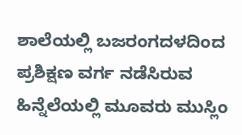ಶಾಲೆಯಲ್ಲಿ ಬಜರಂಗದಳದಿಂದ ಪ್ರಶಿಕ್ಷಣ ವರ್ಗ ನಡೆಸಿರುವ ಹಿನ್ನೆಲೆಯಲ್ಲಿ ಮೂವರು ಮುಸ್ಲಿಂ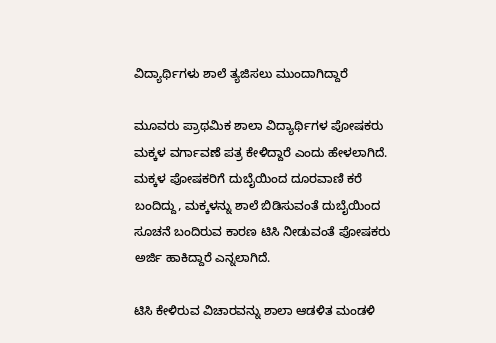ವಿದ್ಯಾರ್ಥಿಗಳು ಶಾಲೆ ತ್ಯಜಿಸಲು ಮುಂದಾಗಿದ್ದಾರೆ

ಮೂವರು ಪ್ರಾಥಮಿಕ‌ ಶಾಲಾ ವಿದ್ಯಾರ್ಥಿಗಳ ಪೋಷಕರು ಮಕ್ಕಳ ವರ್ಗಾವಣೆ ಪತ್ರ ಕೇಳಿದ್ದಾರೆ ಎಂದು ಹೇಳಲಾಗಿದೆ. ಮಕ್ಕಳ ಪೋಷಕರಿಗೆ ದುಬೈಯಿಂದ ದೂರವಾಣಿ ಕರೆ ಬಂದಿದ್ದು, ಮಕ್ಕಳನ್ನು ಶಾಲೆ ಬಿಡಿಸುವಂತೆ ದುಬೈಯಿಂದ ಸೂಚನೆ ಬಂದಿರುವ ಕಾರಣ ಟಿಸಿ ನೀಡುವಂತೆ ಪೋಷಕರು ಅರ್ಜಿ ಹಾಕಿದ್ದಾರೆ ಎನ್ನಲಾಗಿದೆ.

ಟಿಸಿ ಕೇಳಿರುವ ವಿಚಾರವನ್ನು ಶಾಲಾ ಆಡಳಿತ ಮಂಡಳಿ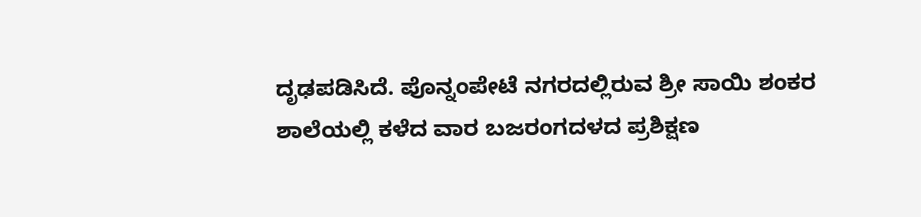ದೃಢಪಡಿಸಿದೆ. ಪೊನ್ನಂಪೇಟೆ ನಗರದಲ್ಲಿರುವ ಶ್ರೀ ಸಾಯಿ ಶಂಕರ ಶಾಲೆಯಲ್ಲಿ ಕಳೆದ ವಾರ ಬಜರಂಗದಳದ ಪ್ರಶಿಕ್ಷಣ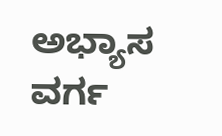ಅಭ್ಯಾಸ ವರ್ಗ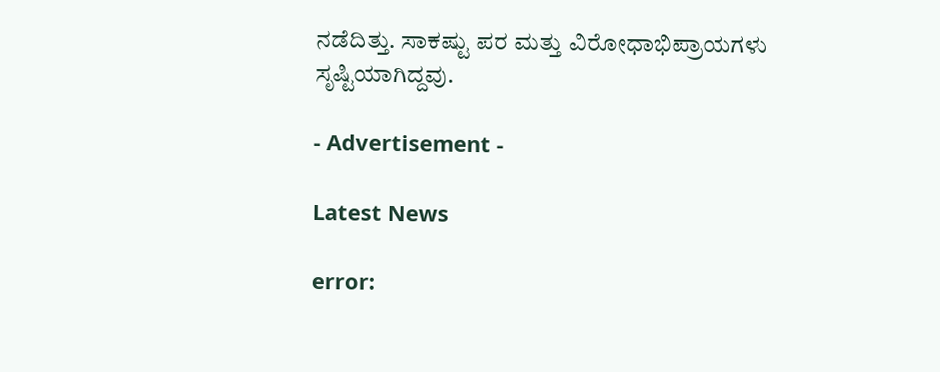ನಡೆದಿತ್ತು. ಸಾಕಷ್ಟು ಪರ ಮತ್ತು ವಿರೋಧಾಭಿಪ್ರಾಯಗಳು ಸೃಷ್ಟಿಯಾಗಿದ್ದವು.

- Advertisement -

Latest News

error: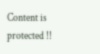Content is protected !!